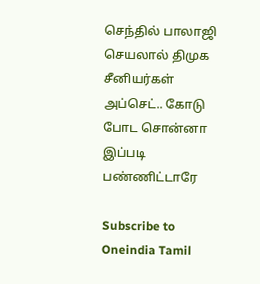செந்தில் பாலாஜி செயலால் திமுக சீனியர்கள் அப்செட்.. கோடு போட சொன்னா இப்படி பண்ணிட்டாரே

Subscribe to Oneindia Tamil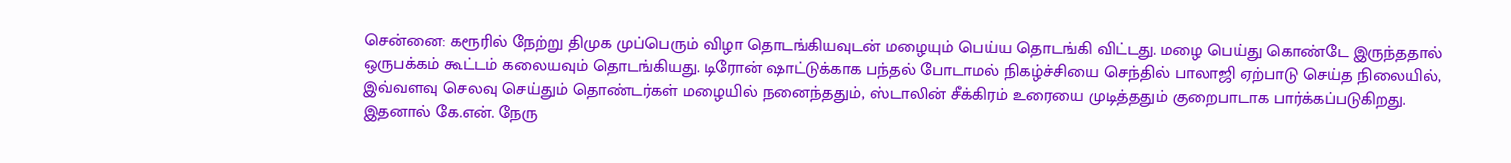சென்னை: கரூரில் நேற்று திமுக முப்பெரும் விழா தொடங்கியவுடன் மழையும் பெய்ய தொடங்கி விட்டது. மழை பெய்து கொண்டே இருந்ததால் ஒருபக்கம் கூட்டம் கலையவும் தொடங்கியது. டிரோன் ஷாட்டுக்காக பந்தல் போடாமல் நிகழ்ச்சியை செந்தில் பாலாஜி ஏற்பாடு செய்த நிலையில், இவ்வளவு செலவு செய்தும் தொண்டர்கள் மழையில் நனைந்ததும், ஸ்டாலின் சீக்கிரம் உரையை முடித்ததும் குறைபாடாக பார்க்கப்படுகிறது. இதனால் கே.என். நேரு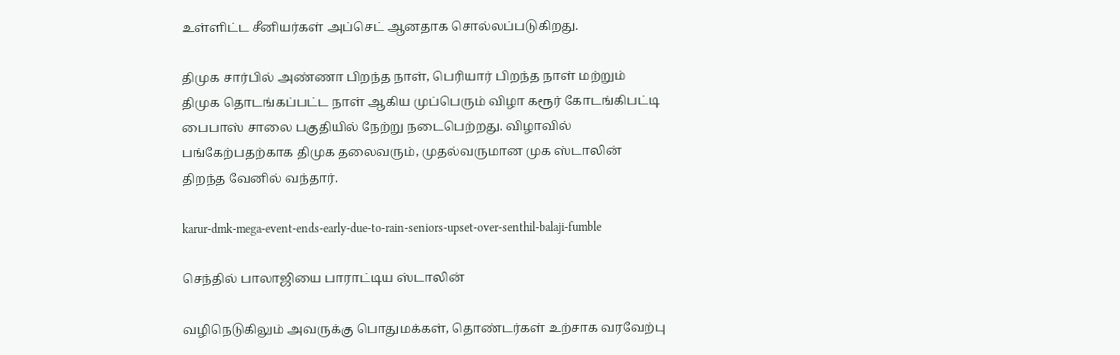உள்ளிட்ட சீனியர்கள் அப்செட் ஆனதாக சொல்லப்படுகிறது.

திமுக சார்பில் அண்ணா பிறந்த நாள், பெரியார் பிறந்த நாள் மற்றும் திமுக தொடங்கப்பட்ட நாள் ஆகிய முப்பெரும் விழா கரூர் கோடங்கிபட்டி பைபாஸ் சாலை பகுதியில் நேற்று நடைபெற்றது. விழாவில் பங்கேற்பதற்காக திமுக தலைவரும், முதல்வருமான முக ஸ்டாலின் திறந்த வேனில் வந்தார்.

karur-dmk-mega-event-ends-early-due-to-rain-seniors-upset-over-senthil-balaji-fumble

செந்தில் பாலாஜியை பாராட்டிய ஸ்டாலின்

வழிநெடுகிலும் அவருக்கு பொதுமக்கள், தொண்டர்கள் உற்சாக வரவேற்பு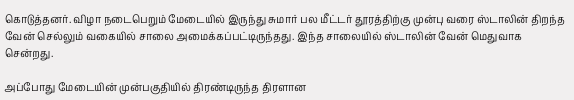கொடுத்தனர். விழா நடைபெறும் மேடையில் இருந்து சுமார் பல மீட்டர் தூரத்திற்கு முன்பு வரை ஸ்டாலின் திறந்த வேன் செல்லும் வகையில் சாலை அமைக்கப்பட்டிருந்தது. இந்த சாலையில் ஸ்டாலின் வேன் மெதுவாக சென்றது.

அப்போது மேடையின் முன்பகுதியில் திரண்டிருந்த திரளான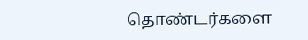தொண்டர்களை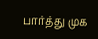பார்த்து முக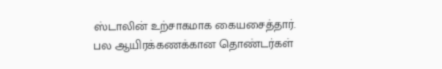ஸ்டாலின் உற்சாகமாக கையசைத்தார். பல ஆயிரக்கணக்கான தொண்டர்கள்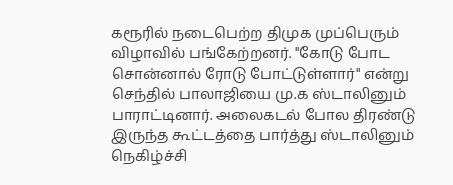கரூரில் நடைபெற்ற திமுக முப்பெரும் விழாவில் பங்கேற்றனர். "கோடு போட சொன்னால் ரோடு போட்டுள்ளார்" என்று செந்தில் பாலாஜியை மு.க ஸ்டாலினும் பாராட்டினார். அலைகடல் போல திரண்டு இருந்த கூட்டத்தை பார்த்து ஸ்டாலினும் நெகிழ்ச்சி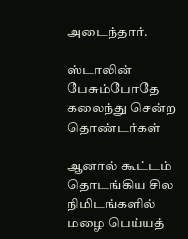அடைந்தார்.

ஸ்டாலின் பேசும்போதே கலைந்து சென்ற தொண்டர்கள்

ஆனால் கூட்டம் தொடங்கிய சில நிமிடங்களில் மழை பெய்யத்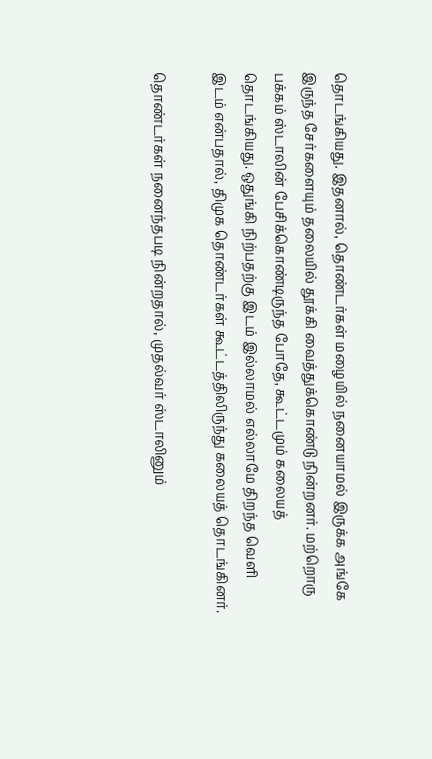தொடங்கியது. இதனால், தொண்டர்கள் மழையில் நனையாமல் இருக்க அங்கே இருந்த சேர்களையும் தலையில் தூக்கி வைத்துக்கொண்டு நின்றனர். மற்றொரு பக்கம் ஸ்டாலின் பேசிக்கொண்டிருந்த போதே, கூட்டமும் கலையத் தொடங்கியது. ஒதுங்கி நிற்பதற்கு இடம் இல்லாமல் எல்லாமே திறந்த வெளி இடம் என்பதால், திமுக தொண்டர்கள் கூட்டத்திலிருந்து கலையத் தொடங்கினர்.

தொண்டர்கள் நனைந்தபடி நின்றதால், முதல்வர் ஸ்டாலினும்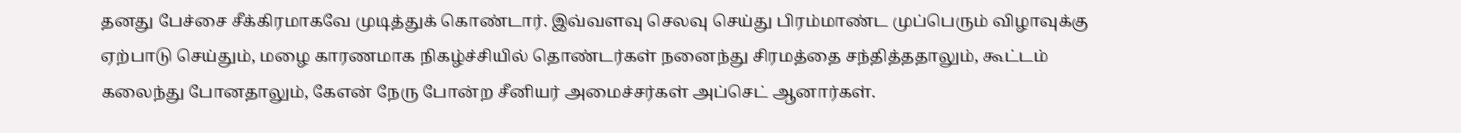தனது பேச்சை சீக்கிரமாகவே முடித்துக் கொண்டார். இவ்வளவு செலவு செய்து பிரம்மாண்ட முப்பெரும் விழாவுக்கு ஏற்பாடு செய்தும், மழை காரணமாக நிகழ்ச்சியில் தொண்டர்கள் நனைந்து சிரமத்தை சந்தித்ததாலும், கூட்டம் கலைந்து போனதாலும், கேஎன் நேரு போன்ற சீனியர் அமைச்சர்கள் அப்செட் ஆனார்கள்.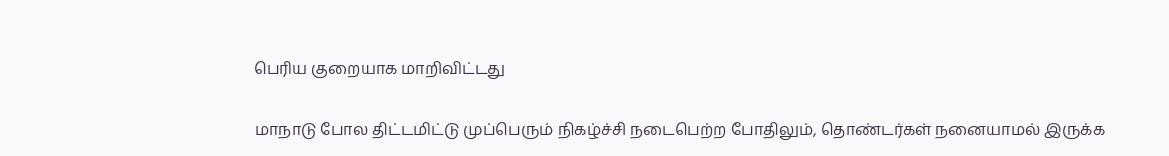பெரிய குறையாக மாறிவிட்டது

மாநாடு போல திட்டமிட்டு முப்பெரும் நிகழ்ச்சி நடைபெற்ற போதிலும், தொண்டர்கள் நனையாமல் இருக்க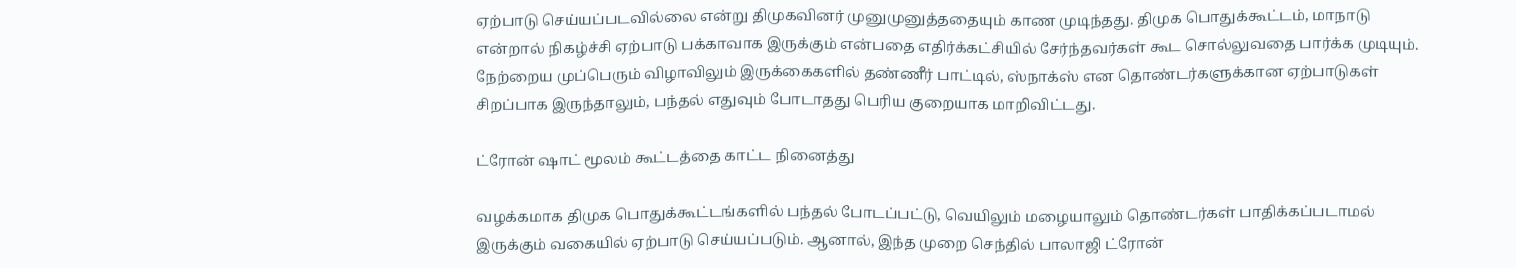ஏற்பாடு செய்யப்படவில்லை என்று திமுகவினர் முனுமுனுத்ததையும் காண முடிந்தது. திமுக பொதுக்கூட்டம், மாநாடு என்றால் நிகழ்ச்சி ஏற்பாடு பக்காவாக இருக்கும் என்பதை எதிர்க்கட்சியில் சேர்ந்தவர்கள் கூட சொல்லுவதை பார்க்க முடியும். நேற்றைய முப்பெரும் விழாவிலும் இருக்கைகளில் தண்ணீர் பாட்டில், ஸ்நாக்ஸ் என தொண்டர்களுக்கான ஏற்பாடுகள் சிறப்பாக இருந்தாலும், பந்தல் எதுவும் போடாதது பெரிய குறையாக மாறிவிட்டது.

ட்ரோன் ஷாட் மூலம் கூட்டத்தை காட்ட நினைத்து

வழக்கமாக திமுக பொதுக்கூட்டங்களில் பந்தல் போடப்பட்டு, வெயிலும் மழையாலும் தொண்டர்கள் பாதிக்கப்படாமல் இருக்கும் வகையில் ஏற்பாடு செய்யப்படும். ஆனால், இந்த முறை செந்தில் பாலாஜி ட்ரோன்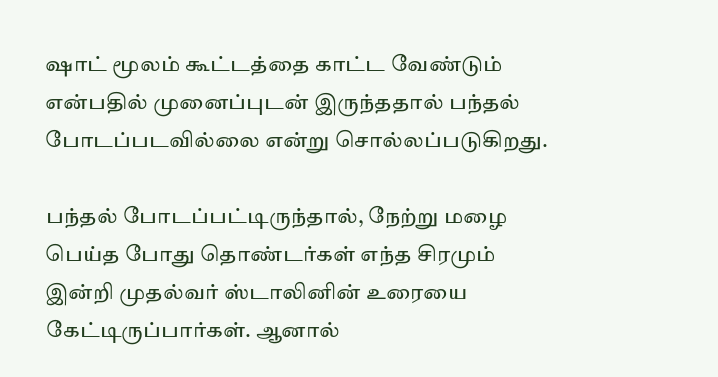ஷாட் மூலம் கூட்டத்தை காட்ட வேண்டும் என்பதில் முனைப்புடன் இருந்ததால் பந்தல் போடப்படவில்லை என்று சொல்லப்படுகிறது.

பந்தல் போடப்பட்டிருந்தால், நேற்று மழை பெய்த போது தொண்டர்கள் எந்த சிரமும் இன்றி முதல்வர் ஸ்டாலினின் உரையை கேட்டிருப்பார்கள். ஆனால்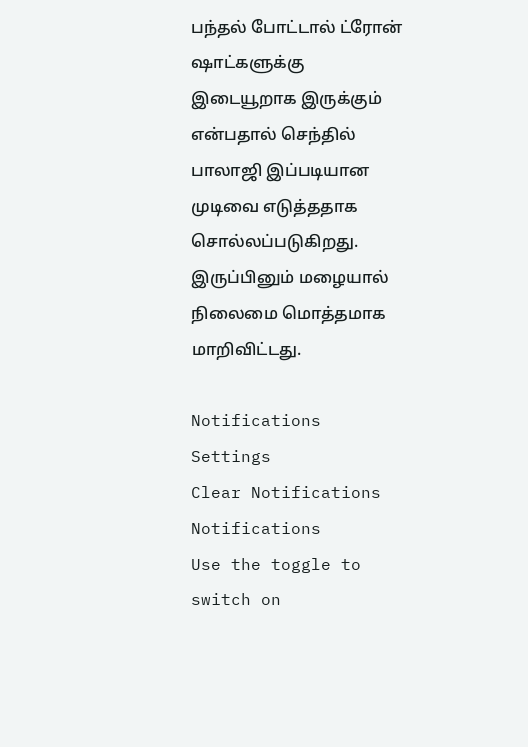பந்தல் போட்டால் ட்ரோன் ஷாட்களுக்கு இடையூறாக இருக்கும் என்பதால் செந்தில் பாலாஜி இப்படியான முடிவை எடுத்ததாக சொல்லப்படுகிறது. இருப்பினும் மழையால் நிலைமை மொத்தமாக மாறிவிட்டது.

Notifications
Settings
Clear Notifications
Notifications
Use the toggle to switch on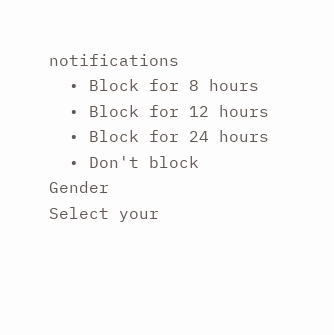notifications
  • Block for 8 hours
  • Block for 12 hours
  • Block for 24 hours
  • Don't block
Gender
Select your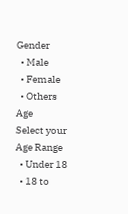Gender
  • Male
  • Female
  • Others
Age
Select your Age Range
  • Under 18
  • 18 to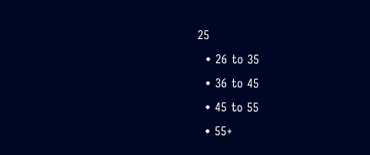25
  • 26 to 35
  • 36 to 45
  • 45 to 55
  • 55+